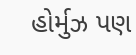હોર્મુઝ પણ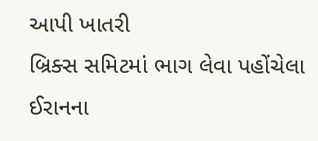આપી ખાતરી
બ્રિક્સ સમિટમાં ભાગ લેવા પહોંચેલા ઈરાનના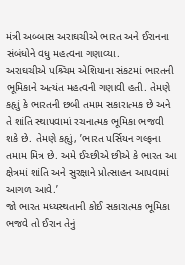મંત્રી અબ્બાસ અરાઘચીએ ભારત અને ઈરાનના સંબંધોને વધુ મહત્વના ગણાવ્યા.
અરાઘચીએ પશ્ર્ચિમ એશિયાના સંકટમાં ભારતની ભૂમિકાને અત્યંત મહત્વની ગણાવી હતી. તેમણે કહૃાું કે ભારતની છબી તમામ સકારાત્મક છે અને તે શાંતિ સ્થાપવામાં રચનાત્મક ભૂમિકા ભજવી શકે છે. તેમણે કહૃાું, ’ભારત પર્સિયન ગલ્ફના તમામ મિત્ર છે. અમે ઈચ્છીએ છીએ કે ભારત આ ક્ષેત્રમાં શાંતિ અને સુરક્ષાને પ્રોત્સાહન આપવામાં આગળ આવે.’
જો ભારત મધ્યસ્થતાની કોઈ સકારાત્મક ભૂમિકા ભજવે તો ઈરાન તેનું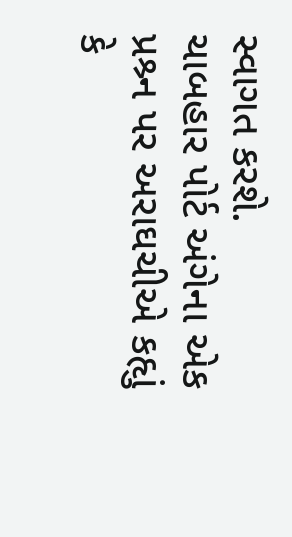સ્વાગત કરશે.
ચાબહાર પોર્ટ અંગેના એક પ્રશ્ર્ન પર અરાઘચીએ કહૃાું કે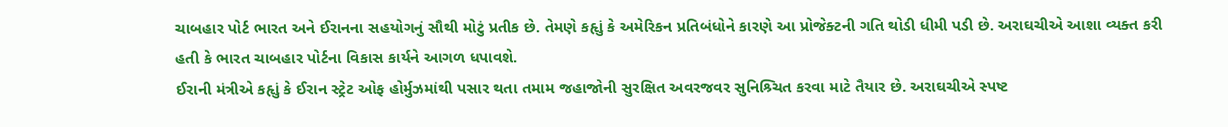ચાબહાર પોર્ટ ભારત અને ઈરાનના સહયોગનું સૌથી મોટું પ્રતીક છે. તેમણે કહૃાું કે અમેરિકન પ્રતિબંધોને કારણે આ પ્રોજેક્ટની ગતિ થોડી ધીમી પડી છે. અરાઘચીએ આશા વ્યક્ત કરી હતી કે ભારત ચાબહાર પોર્ટના વિકાસ કાર્યને આગળ ધપાવશે.
ઈરાની મંત્રીએ કહૃાું કે ઈરાન સ્ટ્રેટ ઓફ હોર્મુઝમાંથી પસાર થતા તમામ જહાજોની સુરક્ષિત અવરજવર સુનિશ્ર્ચિત કરવા માટે તૈયાર છે. અરાઘચીએ સ્પષ્ટ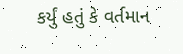કર્યું હતું કે વર્તમાન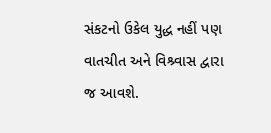સંકટનો ઉકેલ યુદ્ધ નહીં પણ વાતચીત અને વિશ્ર્વાસ દ્વારા જ આવશે.